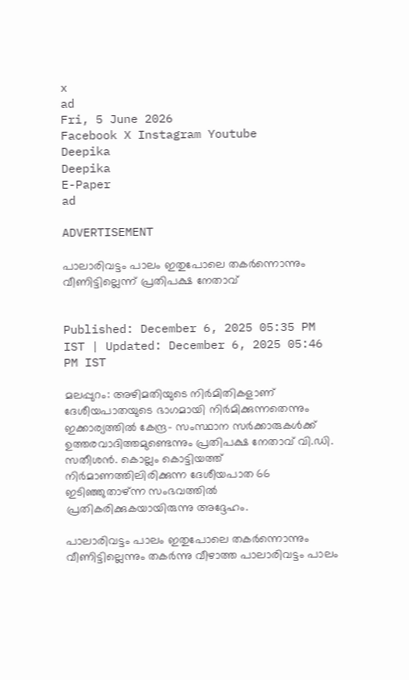x
ad
Fri, 5 June 2026
Facebook X Instagram Youtube
Deepika
Deepika
E-Paper
ad

ADVERTISEMENT

പാലാരിവട്ടം പാലം ഇതുപോലെ തകര്‍ന്നൊന്നും വീണിട്ടില്ലെന്ന് പ്രതിപക്ഷ നേതാവ്


Published: December 6, 2025 05:35 PM IST | Updated: December 6, 2025 05:46 PM IST

മലപ്പുറം: അഴിമതിയുടെ നിര്‍മിതികളാണ് ദേശീയപാതയുടെ ഭാഗമായി നിര്‍മിക്കുന്നതെന്നും ഇക്കാര്യത്തില്‍ കേന്ദ്ര- സംസ്ഥാന സര്‍ക്കാരുകള്‍ക്ക് ഉത്തരവാദിത്തമുണ്ടെന്നും പ്രതിപക്ഷ നേതാവ് വി.ഡി. സതീശൻ. കൊല്ലം കൊട്ടിയത്ത് നിര്‍മാണത്തിലിരിക്കുന്ന ദേശീയപാത 66 ഇടിഞ്ഞുതാഴ്ന്ന സംഭവത്തില്‍ പ്രതികരിക്കുകയായിരുന്നു അദ്ദേഹം.

പാലാരിവട്ടം പാലം ഇതുപോലെ തകര്‍ന്നൊന്നും വീണിട്ടില്ലെന്നും തകര്‍ന്നു വീഴാത്ത പാലാരിവട്ടം പാലം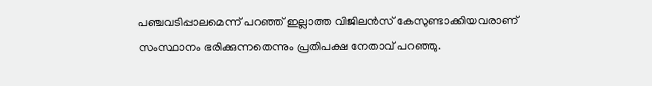പഞ്ചവടിപ്പാലമെന്ന് പറഞ്ഞ് ഇല്ലാത്ത വിജിലന്‍സ് കേസുണ്ടാക്കിയവരാണ് സംസ്ഥാനം ഭരിക്കുന്നതെന്നും പ്രതിപക്ഷ നേതാവ് പറഞ്ഞു.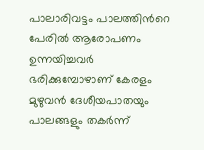പാലാരിവട്ടം പാലത്തിന്‍റെ പേരില്‍ ആരോപണം ഉന്നയിച്ചവര്‍ ഭരിക്കുമ്പോഴാണ് കേരളം മുഴുവന്‍ ദേശീയപാതയും പാലങ്ങളും തകര്‍ന്ന്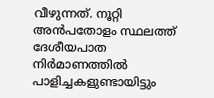വീഴുന്നത്. നൂറ്റി അന്‍പതോളം സ്ഥലത്ത് ദേശീയപാത നിര്‍മാണത്തില്‍ പാളിച്ചകളുണ്ടായിട്ടും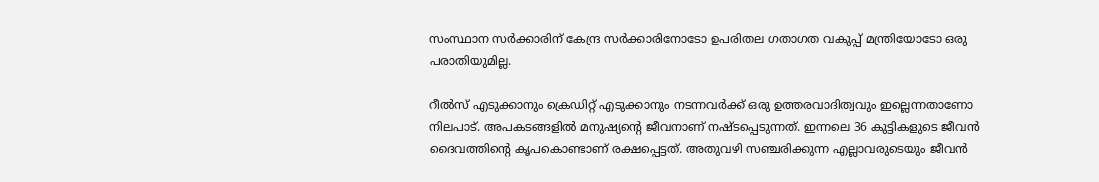സംസ്ഥാന സര്‍ക്കാരിന് കേന്ദ്ര സര്‍ക്കാരിനോടോ ഉപരിതല ഗതാഗത വകുപ്പ് മന്ത്രിയോടോ ഒരു പരാതിയുമില്ല.

റീല്‍സ് എടുക്കാനും ക്രെഡിറ്റ് എടുക്കാനും നടന്നവര്‍ക്ക് ഒരു ഉത്തരവാദിത്വവും ഇല്ലെന്നതാണോ നിലപാട്. അപകടങ്ങളില്‍ മനുഷ്യന്‍റെ ജീവനാണ് നഷ്ടപ്പെടുന്നത്. ഇന്നലെ 36 കുട്ടികളുടെ ജീവന്‍ ദൈവത്തിന്‍റെ കൃപകൊണ്ടാണ് രക്ഷപ്പെട്ടത്. അതുവഴി സഞ്ചരിക്കുന്ന എല്ലാവരുടെയും ജീവന്‍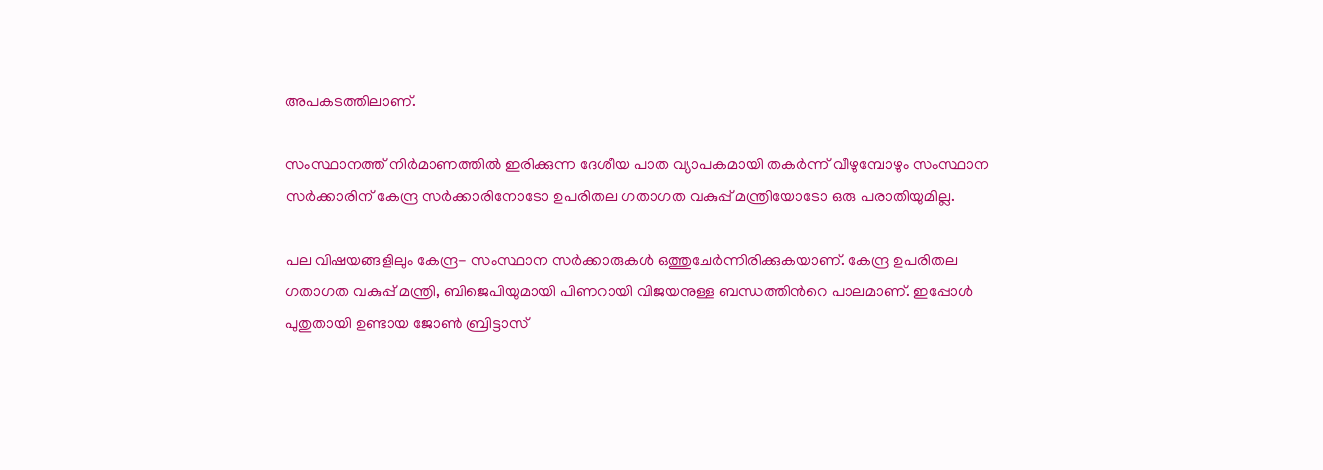അപകടത്തിലാണ്.

സംസ്ഥാനത്ത് നിര്‍മാണത്തില്‍ ഇരിക്കുന്ന ദേശീയ പാത വ്യാപകമായി തകര്‍ന്ന് വീഴുമ്പോഴും സംസ്ഥാന സര്‍ക്കാരിന് കേന്ദ്ര സര്‍ക്കാരിനോടോ ഉപരിതല ഗതാഗത വകുപ്പ് മന്ത്രിയോടോ ഒരു പരാതിയുമില്ല.

പല വിഷയങ്ങളിലും കേന്ദ്ര- സംസ്ഥാന സര്‍ക്കാരുകള്‍ ഒത്തുചേര്‍ന്നിരിക്കുകയാണ്. കേന്ദ്ര ഉപരിതല ഗതാഗത വകുപ്പ് മന്ത്രി, ബിജെപിയുമായി പിണറായി വിജയനുള്ള ബന്ധത്തിന്‍റെ പാലമാണ്. ഇപ്പോള്‍ പുതുതായി ഉണ്ടായ ജോണ്‍ ബ്രിട്ടാസ്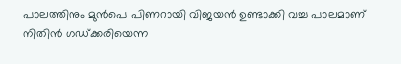പാലത്തിനും മുന്‍പെ പിണറായി വിജയന്‍ ഉണ്ടാക്കി വച്ച പാലമാണ് നിതിന്‍ ഗഡ്ക്കരിയെന്ന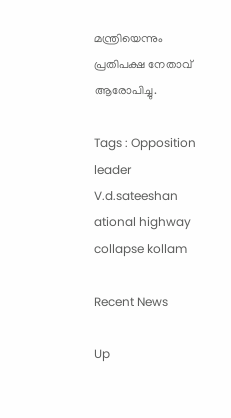മന്ത്രിയെന്നും പ്രതിപക്ഷ നേതാവ് ആരോപിച്ചു.

Tags : Opposition leader V.d.sateeshan ational highway collapse kollam

Recent News

Up